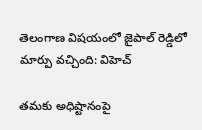తెలంగాణ విషయంలో జైపాల్ రెడ్డిలో మార్పు వచ్చింది: విహెచ్

తమకు అధిష్టానంపై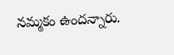నమ్మకం ఉందన్నారు.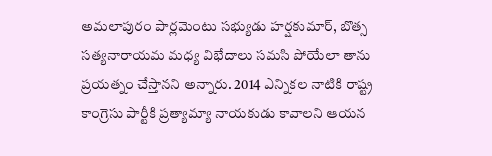అమలాపురం పార్లమెంటు సభ్యుడు హర్షకుమార్, బొత్స సత్యనారాయమ మధ్య విభేదాలు సమసి పోయేలా తాను ప్రయత్నం చేస్తానని అన్నారు. 2014 ఎన్నికల నాటికి రాష్ట్ర కాంగ్రెసు పార్టీకి ప్రత్యామ్యా నాయకుడు కావాలని ఆయన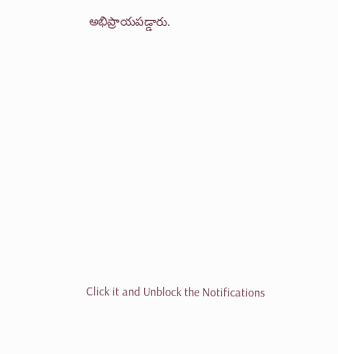అభిప్రాయపడ్డారు.












Click it and Unblock the Notifications